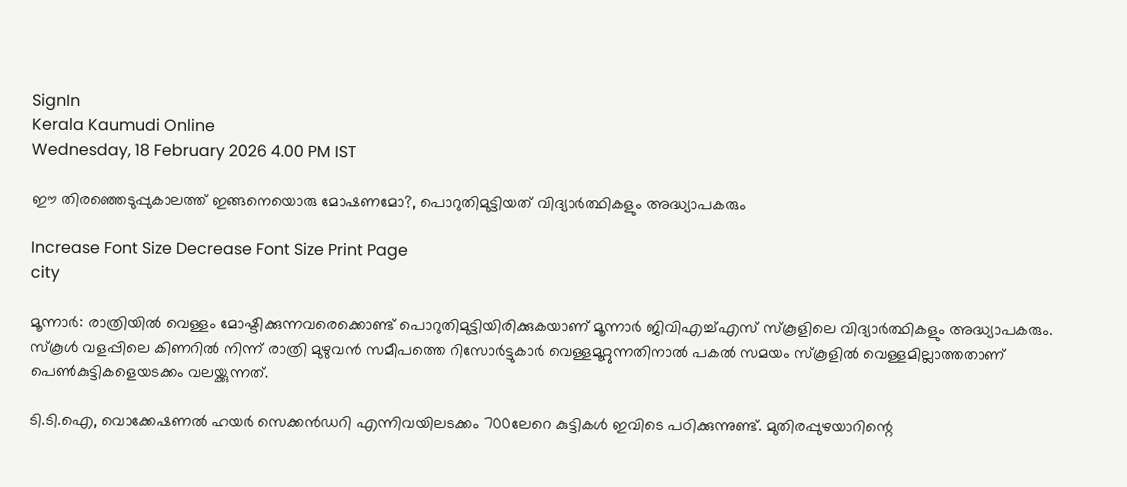SignIn
Kerala Kaumudi Online
Wednesday, 18 February 2026 4.00 PM IST

ഈ തിരഞ്ഞെടുപ്പുകാലത്ത് ഇങ്ങനെയൊരു മോഷണമോ‌?, പൊറുതിമുട്ടിയത് വിദ്യാർത്ഥികളും അദ്ധ്യാപകരും

Increase Font Size Decrease Font Size Print Page
city

മൂന്നാർ: രാത്രിയിൽ വെള്ളം മോഷ്ടിക്കുന്നവരെക്കൊണ്ട് പൊറുതിമുട്ടിയിരിക്കുകയാണ് മൂന്നാർ ജിവിഎച്ച്എസ് സ്കൂളിലെ വിദ്യാർത്ഥികളും അദ്ധ്യാപകരും. സ്‌കൂൾ വളപ്പിലെ കിണറിൽ നിന്ന് രാത്രി മുഴുവൻ സമീപത്തെ റിസോർട്ടുകാർ വെള്ളമൂറ്റുന്നതിനാൽ പകൽ സമയം സ്‌കൂളിൽ വെള്ളമില്ലാത്തതാണ് പെൺകുട്ടികളെയടക്കം വലയ്ക്കുന്നത്.

ടി.ടി.ഐ, വൊക്കേഷണൽ ഹയർ സെക്കൻഡറി എന്നിവയിലടക്കം 700ലേറെ കുട്ടികൾ ഇവിടെ പഠിക്കുന്നുണ്ട്. മുതിരപ്പുഴയാറിന്റെ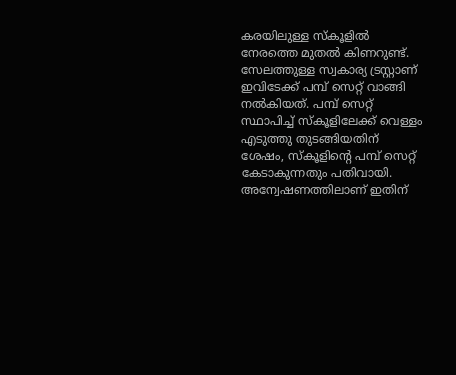കരയിലുള്ള സ്‌കൂളിൽ നേരത്തെ മുതൽ കിണറുണ്ട്. സേലത്തുള്ള സ്വകാര്യ ട്രസ്റ്റാണ് ഇവിടേക്ക് പമ്പ് സെറ്റ് വാങ്ങി നൽകിയത്. പമ്പ് സെറ്റ് സ്ഥാപിച്ച് സ്‌കൂളിലേക്ക് വെള്ളം എടുത്തു തുടങ്ങിയതിന് ശേഷം, സ്‌കൂളിന്റെ പമ്പ് സെറ്റ് കേടാകുന്നതും പതിവായി. അന്വേഷണത്തിലാണ് ഇതിന്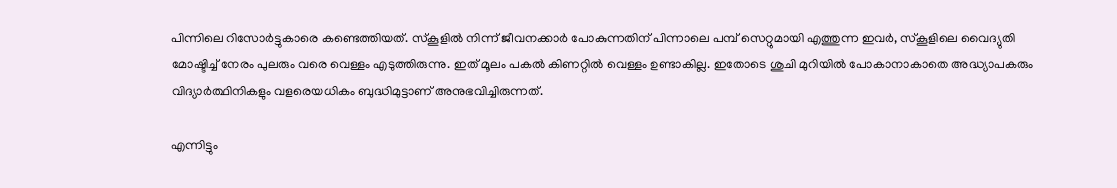പിന്നിലെ റിസോർട്ടുകാരെ കണ്ടെത്തിയത്. സ്‌കൂളിൽ നിന്ന് ജീവനക്കാർ പോകുന്നതിന് പിന്നാലെ പമ്പ് സെറ്റുമായി എത്തുന്ന ഇവർ, സ്‌കൂളിലെ വൈദ്യുതി മോഷ്ടിച്ച് നേരം പുലരും വരെ വെള്ളം എടുത്തിരുന്നു. ഇത് മൂലം പകൽ കിണറ്റിൽ വെള്ളം ഉണ്ടാകില്ല. ഇതോടെ ശുചി മുറിയിൽ പോകാനാകാതെ അദ്ധ്യാപകരും വിദ്യാർത്ഥിനികളും വളരെയധികം ബുദ്ധിമുട്ടാണ് അനുഭവിച്ചിരുന്നത്.

എന്നിട്ടും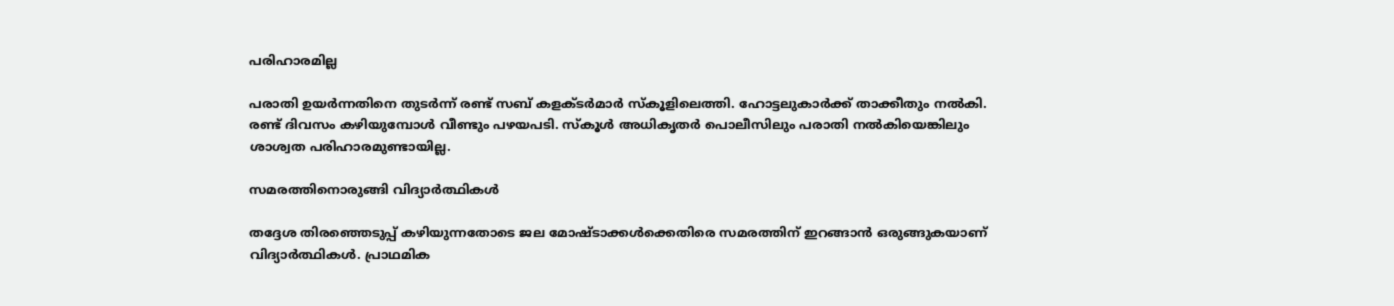പരിഹാരമില്ല

പരാതി ഉയർന്നതിനെ തുടർന്ന് രണ്ട് സബ് കളക്ടർമാർ സ്‌കൂളിലെത്തി. ഹോട്ടലുകാർക്ക് താക്കീതും നൽകി. രണ്ട് ദിവസം കഴിയുമ്പോൾ വീണ്ടും പഴയപടി. സ്‌കൂൾ അധികൃതർ പൊലീസിലും പരാതി നൽകിയെങ്കിലും ശാശ്വത പരിഹാരമുണ്ടായില്ല.

സമരത്തിനൊരുങ്ങി വിദ്യാർത്ഥികൾ

തദ്ദേശ തിരഞ്ഞെടുപ്പ് കഴിയുന്നതോടെ ജല മോഷ്ടാക്കൾക്കെതിരെ സമരത്തിന് ഇറങ്ങാൻ ഒരുങ്ങുകയാണ് വിദ്യാർത്ഥികൾ. പ്രാഥമിക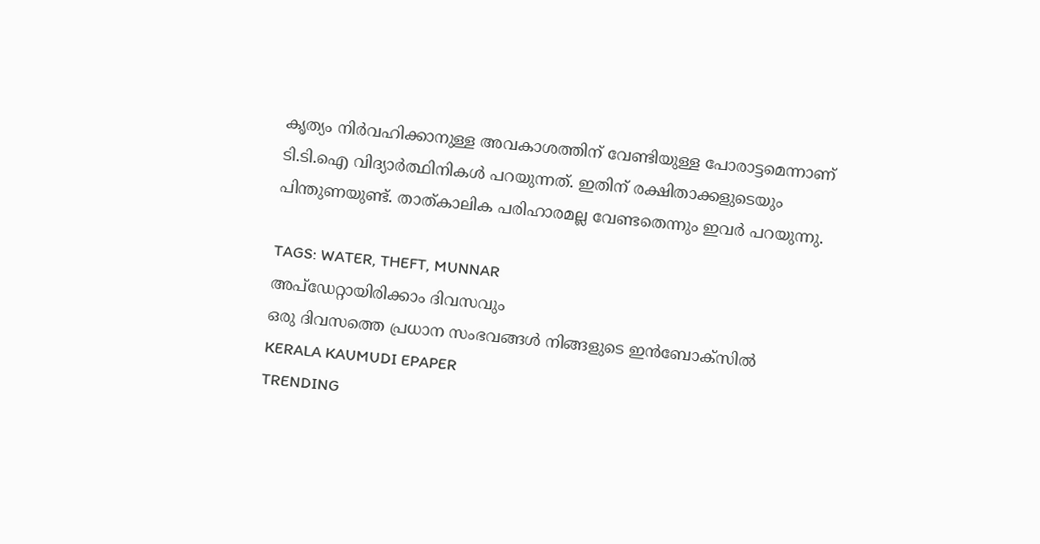കൃത്യം നിർവഹിക്കാനുള്ള അവകാശത്തിന് വേണ്ടിയുള്ള പോരാട്ടമെന്നാണ് ടി.ടി.ഐ വിദ്യാർത്ഥിനികൾ പറയുന്നത്. ഇതിന് രക്ഷിതാക്കളുടെയും പിന്തുണയുണ്ട്. താത്കാലിക പരിഹാരമല്ല വേണ്ടതെന്നും ഇവർ പറയുന്നു.

TAGS: WATER, THEFT, MUNNAR
അപ്ഡേറ്റായിരിക്കാം ദിവസവും
ഒരു ദിവസത്തെ പ്രധാന സംഭവങ്ങൾ നിങ്ങളുടെ ഇൻബോക്സിൽ
KERALA KAUMUDI EPAPER
TRENDING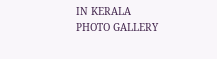IN KERALA
PHOTO GALLERY